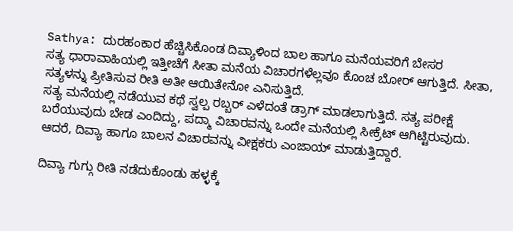Sathya: ದುರಹಂಕಾರ ಹೆಚ್ಚಿಸಿಕೊಂಡ ದಿವ್ಯಾಳಿಂದ ಬಾಲ ಹಾಗೂ ಮನೆಯವರಿಗೆ ಬೇಸರ
ಸತ್ಯ ಧಾರಾವಾಹಿಯಲ್ಲಿ ಇತ್ತೀಚೆಗೆ ಸೀತಾ ಮನೆಯ ವಿಚಾರಗಳೆಲ್ಲವೂ ಕೊಂಚ ಬೋರ್ ಆಗುತ್ತಿದೆ. ಸೀತಾ, ಸತ್ಯಳನ್ನು ಪ್ರೀತಿಸುವ ರೀತಿ ಅತೀ ಆಯಿತೇನೋ ಎನಿಸುತ್ತಿದೆ.
ಸತ್ಯ ಮನೆಯಲ್ಲಿ ನಡೆಯುವ ಕಥೆ ಸ್ವಲ್ಪ ರಬ್ಬರ್ ಎಳೆದಂತೆ ಡ್ರಾಗ್ ಮಾಡಲಾಗುತ್ತಿದೆ. ಸತ್ಯ ಪರೀಕ್ಷೆ ಬರೆಯುವುದು ಬೇಡ ಎಂದಿದ್ದು, ಪದ್ಮಾ ವಿಚಾರವನ್ನು ಒಂದೇ ಮನೆಯಲ್ಲಿ ಸೀಕ್ರೆಟ್ ಆಗಿಟ್ಟಿರುವುದು. ಆದರೆ, ದಿವ್ಯಾ ಹಾಗೂ ಬಾಲನ ವಿಚಾರವನ್ನು ವೀಕ್ಷಕರು ಎಂಜಾಯ್ ಮಾಡುತ್ತಿದ್ದಾರೆ.

ದಿವ್ಯಾ ಗುಗ್ಗು ರೀತಿ ನಡೆದುಕೊಂಡು ಹಳ್ಳಕ್ಕೆ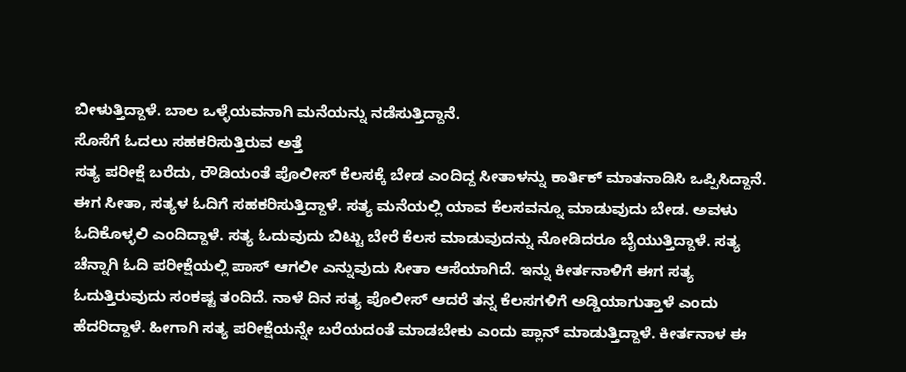ಬೀಳುತ್ತಿದ್ದಾಳೆ. ಬಾಲ ಒಳ್ಳೆಯವನಾಗಿ ಮನೆಯನ್ನು ನಡೆಸುತ್ತಿದ್ದಾನೆ.
ಸೊಸೆಗೆ ಓದಲು ಸಹಕರಿಸುತ್ತಿರುವ ಅತ್ತೆ
ಸತ್ಯ ಪರೀಕ್ಷೆ ಬರೆದು, ರೌಡಿಯಂತೆ ಪೊಲೀಸ್ ಕೆಲಸಕ್ಕೆ ಬೇಡ ಎಂದಿದ್ದ ಸೀತಾಳನ್ನು ಕಾರ್ತಿಕ್ ಮಾತನಾಡಿಸಿ ಒಪ್ಪಿಸಿದ್ದಾನೆ. ಈಗ ಸೀತಾ, ಸತ್ಯಳ ಓದಿಗೆ ಸಹಕರಿಸುತ್ತಿದ್ದಾಳೆ. ಸತ್ಯ ಮನೆಯಲ್ಲಿ ಯಾವ ಕೆಲಸವನ್ನೂ ಮಾಡುವುದು ಬೇಡ. ಅವಳು ಓದಿಕೊಳ್ಳಲಿ ಎಂದಿದ್ದಾಳೆ. ಸತ್ಯ ಓದುವುದು ಬಿಟ್ಟು ಬೇರೆ ಕೆಲಸ ಮಾಡುವುದನ್ನು ನೋಡಿದರೂ ಬೈಯುತ್ತಿದ್ದಾಳೆ. ಸತ್ಯ ಚೆನ್ನಾಗಿ ಓದಿ ಪರೀಕ್ಷೆಯಲ್ಲಿ ಪಾಸ್ ಆಗಲೀ ಎನ್ನುವುದು ಸೀತಾ ಆಸೆಯಾಗಿದೆ. ಇನ್ನು ಕೀರ್ತನಾಳಿಗೆ ಈಗ ಸತ್ಯ ಓದುತ್ತಿರುವುದು ಸಂಕಷ್ಟ ತಂದಿದೆ. ನಾಳೆ ದಿನ ಸತ್ಯ ಪೊಲೀಸ್ ಆದರೆ ತನ್ನ ಕೆಲಸಗಳಿಗೆ ಅಡ್ಡಿಯಾಗುತ್ತಾಳೆ ಎಂದು ಹೆದರಿದ್ದಾಳೆ. ಹೀಗಾಗಿ ಸತ್ಯ ಪರೀಕ್ಷೆಯನ್ನೇ ಬರೆಯದಂತೆ ಮಾಡಬೇಕು ಎಂದು ಪ್ಲಾನ್ ಮಾಡುತ್ತಿದ್ದಾಳೆ. ಕೀರ್ತನಾಳ ಈ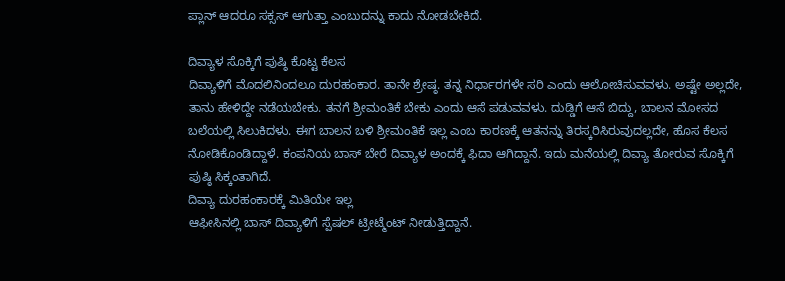ಪ್ಲಾನ್ ಆದರೂ ಸಕ್ಸಸ್ ಆಗುತ್ತಾ ಎಂಬುದನ್ನು ಕಾದು ನೋಡಬೇಕಿದೆ.

ದಿವ್ಯಾಳ ಸೊಕ್ಕಿಗೆ ಪುಷ್ಠಿ ಕೊಟ್ಟ ಕೆಲಸ
ದಿವ್ಯಾಳಿಗೆ ಮೊದಲಿನಿಂದಲೂ ದುರಹಂಕಾರ. ತಾನೇ ಶ್ರೇಷ್ಠ. ತನ್ನ ನಿರ್ಧಾರಗಳೇ ಸರಿ ಎಂದು ಆಲೋಚಿಸುವವಳು. ಅಷ್ಟೇ ಅಲ್ಲದೇ, ತಾನು ಹೇಳಿದ್ದೇ ನಡೆಯಬೇಕು. ತನಗೆ ಶ್ರೀಮಂತಿಕೆ ಬೇಕು ಎಂದು ಆಸೆ ಪಡುವವಳು. ದುಡ್ಡಿಗೆ ಆಸೆ ಬಿದ್ದು, ಬಾಲನ ಮೋಸದ ಬಲೆಯಲ್ಲಿ ಸಿಲುಕಿದಳು. ಈಗ ಬಾಲನ ಬಳಿ ಶ್ರೀಮಂತಿಕೆ ಇಲ್ಲ ಎಂಬ ಕಾರಣಕ್ಕೆ ಆತನನ್ನು ತಿರಸ್ಕರಿಸಿರುವುದಲ್ಲದೇ, ಹೊಸ ಕೆಲಸ ನೋಡಿಕೊಂಡಿದ್ದಾಳೆ. ಕಂಪನಿಯ ಬಾಸ್ ಬೇರೆ ದಿವ್ಯಾಳ ಅಂದಕ್ಕೆ ಫಿದಾ ಆಗಿದ್ದಾನೆ. ಇದು ಮನೆಯಲ್ಲಿ ದಿವ್ಯಾ ತೋರುವ ಸೊಕ್ಕಿಗೆ ಪುಷ್ಠಿ ಸಿಕ್ಕಂತಾಗಿದೆ.
ದಿವ್ಯಾ ದುರಹಂಕಾರಕ್ಕೆ ಮಿತಿಯೇ ಇಲ್ಲ
ಆಫೀಸಿನಲ್ಲಿ ಬಾಸ್ ದಿವ್ಯಾಳಿಗೆ ಸ್ಪೆಷಲ್ ಟ್ರೀಟ್ಮೆಂಟ್ ನೀಡುತ್ತಿದ್ದಾನೆ.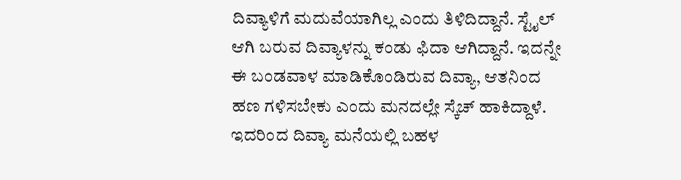ದಿವ್ಯಾಳಿಗೆ ಮದುವೆಯಾಗಿಲ್ಲ ಎಂದು ತಿಳಿದಿದ್ದಾನೆ. ಸ್ಟೈಲ್ ಆಗಿ ಬರುವ ದಿವ್ಯಾಳನ್ನು ಕಂಡು ಫಿದಾ ಆಗಿದ್ದಾನೆ. ಇದನ್ನೇ ಈ ಬಂಡವಾಳ ಮಾಡಿಕೊಂಡಿರುವ ದಿವ್ಯಾ, ಆತನಿಂದ ಹಣ ಗಳಿಸಬೇಕು ಎಂದು ಮನದಲ್ಲೇ ಸ್ಕೆಚ್ ಹಾಕಿದ್ದಾಳೆ. ಇದರಿಂದ ದಿವ್ಯಾ ಮನೆಯಲ್ಲಿ ಬಹಳ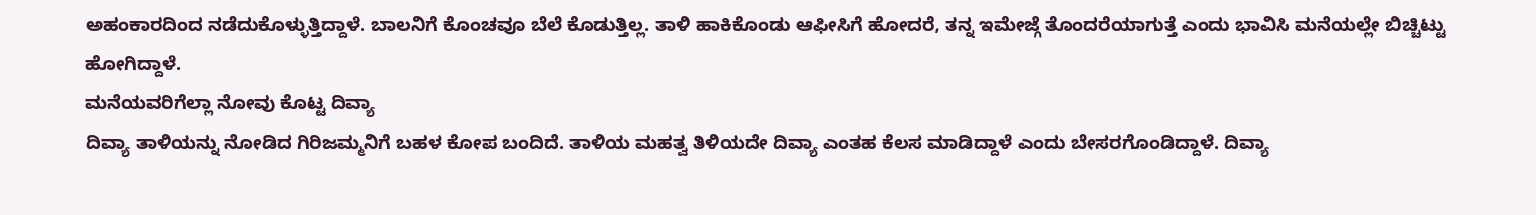ಅಹಂಕಾರದಿಂದ ನಡೆದುಕೊಳ್ಳುತ್ತಿದ್ದಾಳೆ. ಬಾಲನಿಗೆ ಕೊಂಚವೂ ಬೆಲೆ ಕೊಡುತ್ತಿಲ್ಲ. ತಾಳಿ ಹಾಕಿಕೊಂಡು ಆಫೀಸಿಗೆ ಹೋದರೆ, ತನ್ನ ಇಮೇಜ್ಗೆ ತೊಂದರೆಯಾಗುತ್ತೆ ಎಂದು ಭಾವಿಸಿ ಮನೆಯಲ್ಲೇ ಬಿಚ್ಚಿಟ್ಟು ಹೋಗಿದ್ದಾಳೆ.
ಮನೆಯವರಿಗೆಲ್ಲಾ ನೋವು ಕೊಟ್ಟ ದಿವ್ಯಾ
ದಿವ್ಯಾ ತಾಳಿಯನ್ನು ನೋಡಿದ ಗಿರಿಜಮ್ಮನಿಗೆ ಬಹಳ ಕೋಪ ಬಂದಿದೆ. ತಾಳಿಯ ಮಹತ್ವ ತಿಳಿಯದೇ ದಿವ್ಯಾ ಎಂತಹ ಕೆಲಸ ಮಾಡಿದ್ದಾಳೆ ಎಂದು ಬೇಸರಗೊಂಡಿದ್ದಾಳೆ. ದಿವ್ಯಾ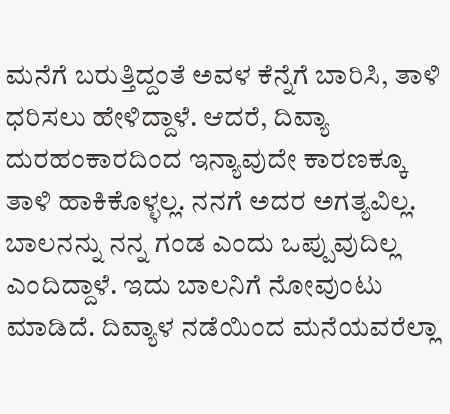ಮನೆಗೆ ಬರುತ್ತಿದ್ದಂತೆ ಅವಳ ಕೆನ್ನೆಗೆ ಬಾರಿಸಿ, ತಾಳಿ ಧರಿಸಲು ಹೇಳಿದ್ದಾಳೆ. ಆದರೆ, ದಿವ್ಯಾ ದುರಹಂಕಾರದಿಂದ ಇನ್ಯಾವುದೇ ಕಾರಣಕ್ಕೂ ತಾಳಿ ಹಾಕಿಕೊಳ್ಳಲ್ಲ. ನನಗೆ ಅದರ ಅಗತ್ಯವಿಲ್ಲ. ಬಾಲನನ್ನು ನನ್ನ ಗಂಡ ಎಂದು ಒಪ್ಪುವುದಿಲ್ಲ ಎಂದಿದ್ದಾಳೆ. ಇದು ಬಾಲನಿಗೆ ನೋವುಂಟು ಮಾಡಿದೆ. ದಿವ್ಯಾಳ ನಡೆಯಿಂದ ಮನೆಯವರೆಲ್ಲಾ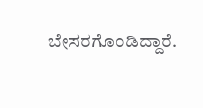ಬೇಸರಗೊಂಡಿದ್ದಾರೆ.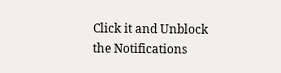Click it and Unblock the Notifications